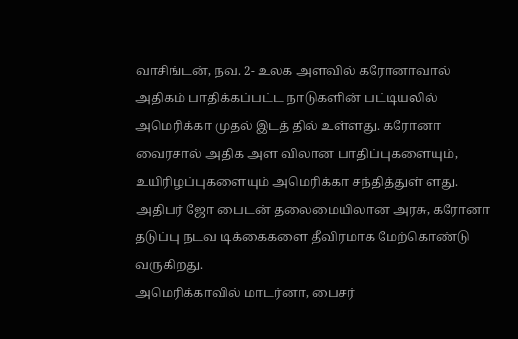வாசிங்டன், நவ. 2- உலக அளவில் கரோனாவால் அதிகம் பாதிக்கப்பட்ட நாடுகளின் பட்டியலில் அமெரிக்கா முதல் இடத் தில் உள்ளது. கரோனா வைரசால் அதிக அள விலான பாதிப்புகளையும், உயிரிழப்புகளையும் அமெரிக்கா சந்தித்துள் ளது. அதிபர் ஜோ பைடன் தலைமையிலான அரசு, கரோனா தடுப்பு நடவ டிக்கைகளை தீவிரமாக மேற்கொண்டு வருகிறது.
அமெரிக்காவில் மாடர்னா, பைசர்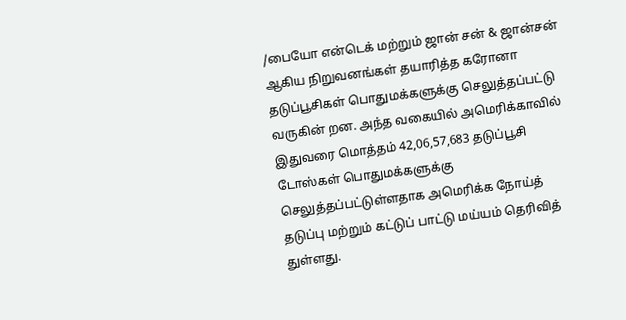/பையோ என்டெக் மற்றும் ஜான் சன் & ஜான்சன் ஆகிய நிறுவனங்கள் தயாரித்த கரோனா தடுப்பூசிகள் பொதுமக்களுக்கு செலுத்தப்பட்டு வருகின் றன. அந்த வகையில் அமெரிக்காவில் இதுவரை மொத்தம் 42,06,57,683 தடுப்பூசி டோஸ்கள் பொதுமக்களுக்கு செலுத்தப்பட்டுள்ளதாக அமெரிக்க நோய்த் தடுப்பு மற்றும் கட்டுப் பாட்டு மய்யம் தெரிவித் துள்ளது.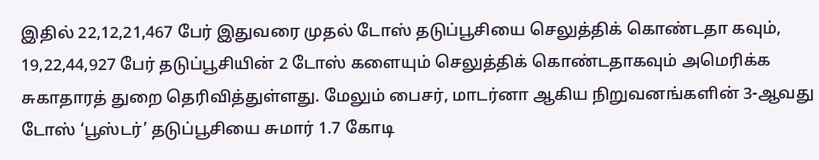இதில் 22,12,21,467 பேர் இதுவரை முதல் டோஸ் தடுப்பூசியை செலுத்திக் கொண்டதா கவும், 19,22,44,927 பேர் தடுப்பூசியின் 2 டோஸ் களையும் செலுத்திக் கொண்டதாகவும் அமெரிக்க சுகாதாரத் துறை தெரிவித்துள்ளது. மேலும் பைசர், மாடர்னா ஆகிய நிறுவனங்களின் 3-ஆவது டோஸ் ‘பூஸ்டர்’ தடுப்பூசியை சுமார் 1.7 கோடி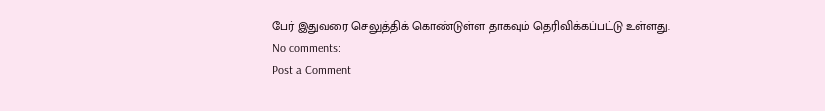பேர் இதுவரை செலுத்திக் கொண்டுள்ள தாகவும் தெரிவிக்கப்பட்டு உள்ளது.
No comments:
Post a Comment